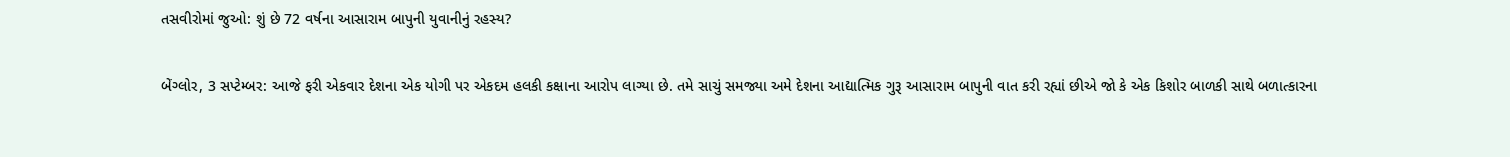તસવીરોમાં જુઓ: શું છે 72 વર્ષના આસારામ બાપુની યુવાનીનું રહસ્ય?

બેંગ્લોર, 3 સપ્ટેમ્બર: આજે ફરી એકવાર દેશના એક યોગી પર એકદમ હલકી કક્ષાના આરોપ લાગ્યા છે. તમે સાચું સમજ્યા અમે દેશના આદ્યાત્મિક ગુરૂ આસારામ બાપુની વાત કરી રહ્યાં છીએ જો કે એક કિશોર બાળકી સાથે બળાત્કારના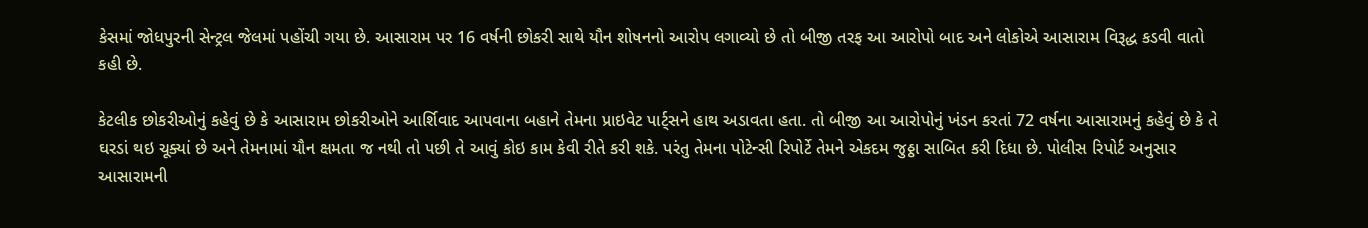કેસમાં જોધપુરની સેન્ટ્રલ જેલમાં પહોંચી ગયા છે. આસારામ પર 16 વર્ષની છોકરી સાથે યૌન શોષનનો આરોપ લગાવ્યો છે તો બીજી તરફ આ આરોપો બાદ અને લોકોએ આસારામ વિરૂદ્ધ કડવી વાતો કહી છે.

કેટલીક છોકરીઓનું કહેવું છે કે આસારામ છોકરીઓને આર્શિવાદ આપવાના બહાને તેમના પ્રાઇવેટ પાર્ટ્સને હાથ અડાવતા હતા. તો બીજી આ આરોપોનું ખંડન કરતાં 72 વર્ષના આસારામનું કહેવું છે કે તે ઘરડાં થઇ ચૂક્યાં છે અને તેમનામાં યૌન ક્ષમતા જ નથી તો પછી તે આવું કોઇ કામ કેવી રીતે કરી શકે. પરંતુ તેમના પોટેન્સી રિપોર્ટે તેમને એકદમ જુઠ્ઠા સાબિત કરી દિધા છે. પોલીસ રિપોર્ટ અનુસાર આસારામની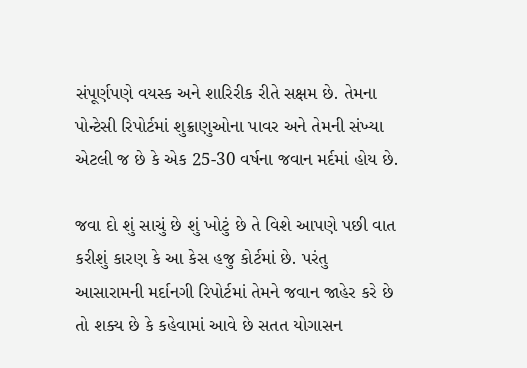સંપૂર્ણપણે વયસ્ક અને શારિરીક રીતે સક્ષમ છે. તેમના પોન્ટેસી રિપોર્ટમાં શુક્રાણુઓના પાવર અને તેમની સંખ્યા એટલી જ છે કે એક 25-30 વર્ષના જવાન મર્દમાં હોય છે.

જવા દો શું સાચું છે શું ખોટું છે તે વિશે આપણે પછી વાત કરીશું કારણ કે આ કેસ હજુ કોર્ટમાં છે. પરંતુ આસારામની મર્દાનગી રિપોર્ટમાં તેમને જવાન જાહેર કરે છે તો શક્ય છે કે કહેવામાં આવે છે સતત યોગાસન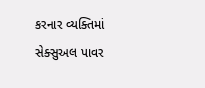કરનાર વ્યક્તિમાં સેક્સુઅલ પાવર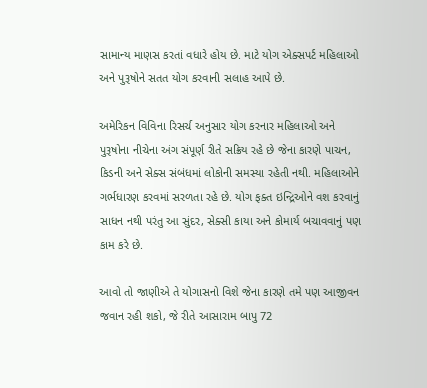સામાન્ય માણસ કરતાં વધારે હોય છે. માટે યોગ એક્સપર્ટ મહિલાઓ અને પુરૂષોને સતત યોગ કરવાની સલાહ આપે છે.

અમેરિકન વિવિના રિસર્ચ અનુસાર યોગ કરનાર મહિલાઓ અને પુરૂષોના નીચેના અંગ સંપૂર્ણ રીતે સક્રિય રહે છે જેના કારણે પાચન, કિડની અને સેક્સ સંબંધમાં લોકોની સમસ્યા રહેતી નથી. મહિલાઓને ગર્ભધારણ કરવમાં સરળતા રહે છે. યોગ ફક્ત ઇન્દ્રિઓને વશ કરવાનું સાધન નથી પરંતુ આ સુંદર, સેક્સી કાયા અને કોમાર્ય બચાવવાનું પણ કામ કરે છે.

આવો તો જાણીએ તે યોગાસનો વિશે જેના કારણે તમે પણ આજીવન જવાન રહી શકો, જે રીતે આસારામ બાપુ 72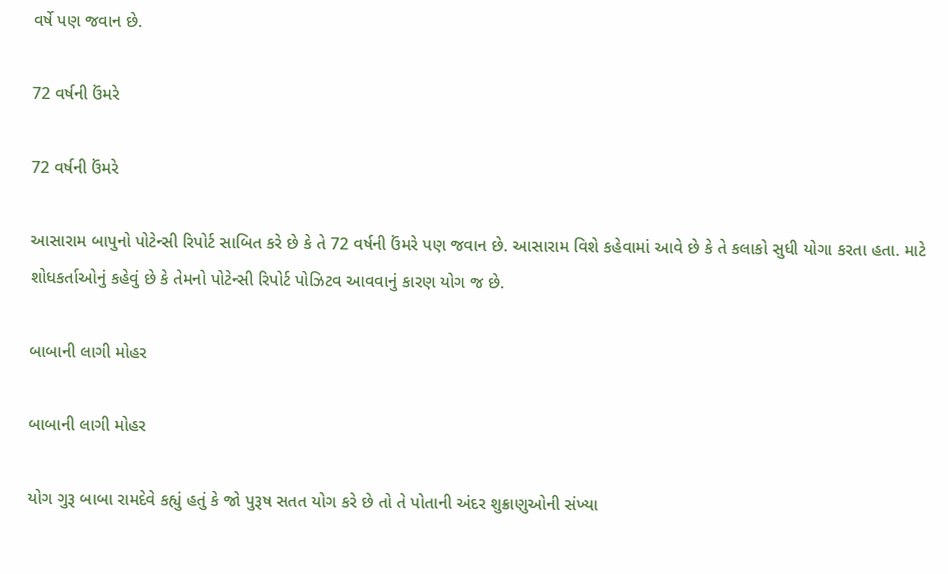વર્ષે પણ જવાન છે.

72 વર્ષની ઉંમરે

72 વર્ષની ઉંમરે

આસારામ બાપુનો પોટેન્સી રિપોર્ટ સાબિત કરે છે કે તે 72 વર્ષની ઉંમરે પણ જવાન છે. આસારામ વિશે કહેવામાં આવે છે કે તે કલાકો સુધી યોગા કરતા હતા. માટે શોધકર્તાઓનું કહેવું છે કે તેમનો પોટેન્સી રિપોર્ટ પોઝિટવ આવવાનું કારણ યોગ જ છે.

બાબાની લાગી મોહર

બાબાની લાગી મોહર

યોગ ગુરૂ બાબા રામદેવે કહ્યું હતું કે જો પુરૂષ સતત યોગ કરે છે તો તે પોતાની અંદર શુક્રાણુઓની સંખ્યા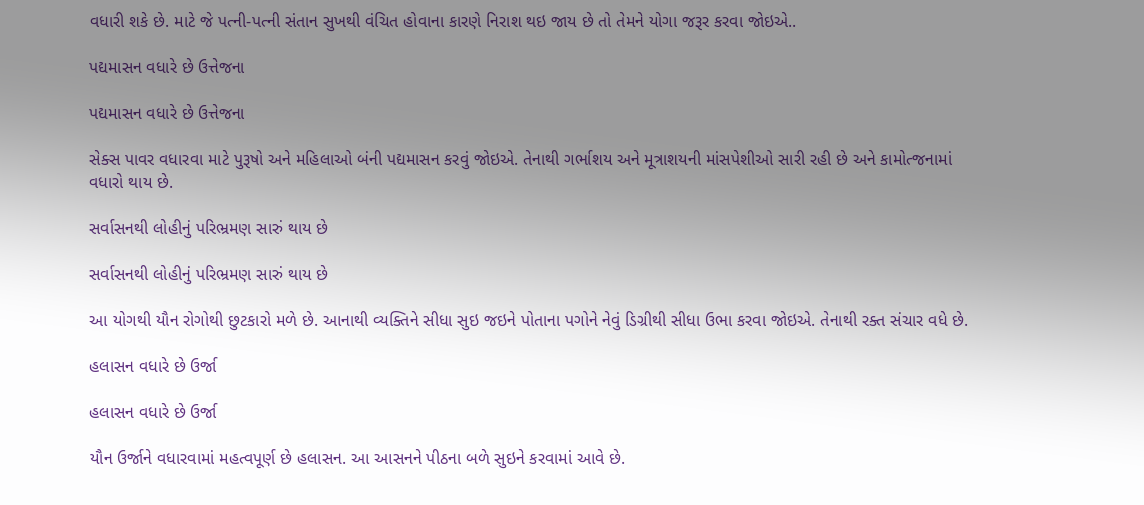વધારી શકે છે. માટે જે પત્ની-પત્ની સંતાન સુખથી વંચિત હોવાના કારણે નિરાશ થઇ જાય છે તો તેમને યોગા જરૂર કરવા જોઇએ..

પદ્યમાસન વધારે છે ઉત્તેજના

પદ્યમાસન વધારે છે ઉત્તેજના

સેક્સ પાવર વધારવા માટે પુરૂષો અને મહિલાઓ બંની પદ્યમાસન કરવું જોઇએ. તેનાથી ગર્ભાશય અને મૂત્રાશયની માંસપેશીઓ સારી રહી છે અને કામોત્જનામાં વધારો થાય છે.

સર્વાસનથી લોહીનું પરિભ્રમણ સારું થાય છે

સર્વાસનથી લોહીનું પરિભ્રમણ સારું થાય છે

આ યોગથી યૌન રોગોથી છુટકારો મળે છે. આનાથી વ્યક્તિને સીધા સુઇ જઇને પોતાના પગોને નેવું ડિગ્રીથી સીધા ઉભા કરવા જોઇએ. તેનાથી રક્ત સંચાર વધે છે.

હલાસન વધારે છે ઉર્જા

હલાસન વધારે છે ઉર્જા

યૌન ઉર્જાને વધારવામાં મહત્વપૂર્ણ છે હલાસન. આ આસનને પીઠના બળે સુઇને કરવામાં આવે છે.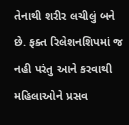તેનાથી શરીર લચીલું બને છે. ફક્ત રિલેશનશિપમાં જ નહી પરંતુ આને કરવાથી મહિલાઓને પ્રસવ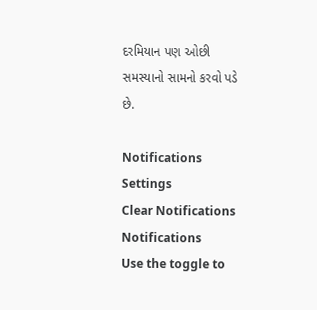દરમિયાન પણ ઓછી સમસ્યાનો સામનો કરવો પડે છે.

Notifications
Settings
Clear Notifications
Notifications
Use the toggle to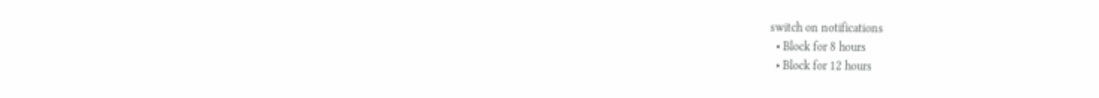switch on notifications
  • Block for 8 hours
  • Block for 12 hours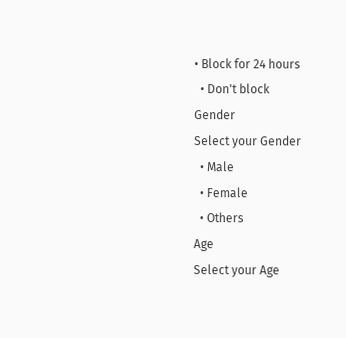• Block for 24 hours
  • Don't block
Gender
Select your Gender
  • Male
  • Female
  • Others
Age
Select your Age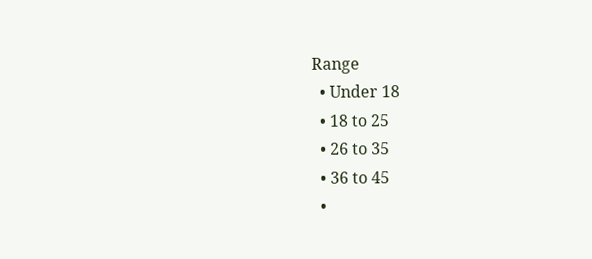Range
  • Under 18
  • 18 to 25
  • 26 to 35
  • 36 to 45
  •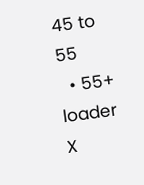45 to 55
  • 55+
loader
X